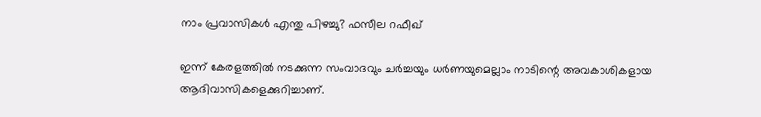നാം പ്രവാസികള്‍ എന്തു പിഴച്ചു? ഫസീല റഫീഖ്‌

ഇന്ന് കേരളത്തില്‍ നടക്കുന്ന സംവാദവും ചര്‍ച്ചയും ധര്‍ണയുമെല്ലാം നാടിന്റെ അവകാശികളായ ആദിവാസികളെക്കുറിച്ചാണ്.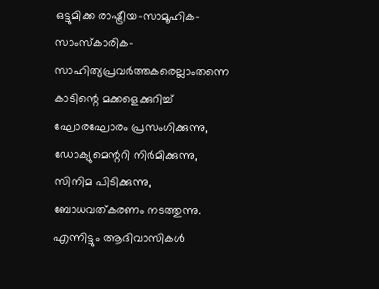ഒട്ടുമിക്ക രാഷ്ട്രീയ-സാമൂഹിക-സാംസ്‌കാരിക-സാഹിത്യപ്രവര്‍ത്തകരെല്ലാംതന്നെ കാടിന്റെ മക്കളെക്കുറിച്ച് ഘോരഘോരം പ്രസംഗിക്കുന്നു, ഡോക്യുമെന്ററി നിര്‍മിക്കുന്നു, സിനിമ പിടിക്കുന്നു, ബോധവത്കരണം നടത്തുന്നു. എന്നിട്ടും ആദിവാസികള്‍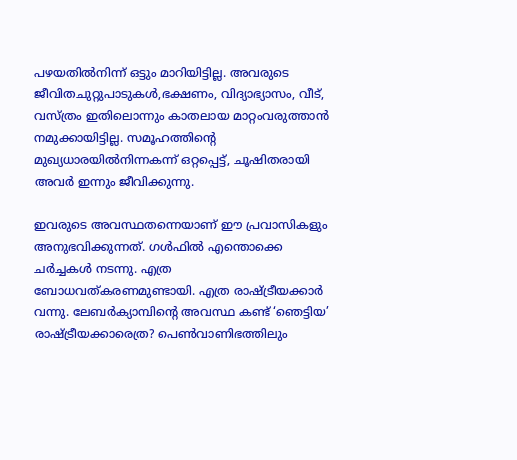പഴയതില്‍നിന്ന് ഒട്ടും മാറിയിട്ടില്ല. അവരുടെ ജീവിതചുറ്റുപാടുകള്‍,ഭക്ഷണം, വിദ്യാഭ്യാസം, വീട്, വസ്ത്രം ഇതിലൊന്നും കാതലായ മാറ്റംവരുത്താന്‍ നമുക്കായിട്ടില്ല. സമൂഹത്തിന്റെ മുഖ്യധാരയില്‍നിന്നകന്ന് ഒറ്റപ്പെട്ട്, ചൂഷിതരായി അവര്‍ ഇന്നും ജീവിക്കുന്നു.

ഇവരുടെ അവസ്ഥതന്നെയാണ് ഈ പ്രവാസികളും അനുഭവിക്കുന്നത്. ഗള്‍ഫില്‍ എന്തൊക്കെ ചര്‍ച്ചകള്‍ നടന്നു. എത്ര ബോധവത്കരണമുണ്ടായി. എത്ര രാഷ്ട്രീയക്കാര്‍ വന്നു. ലേബര്‍ക്യാമ്പിന്റെ അവസ്ഥ കണ്ട് ‘ഞെട്ടിയ’ രാഷ്ട്രീയക്കാരെത്ര? പെണ്‍വാണിഭത്തിലും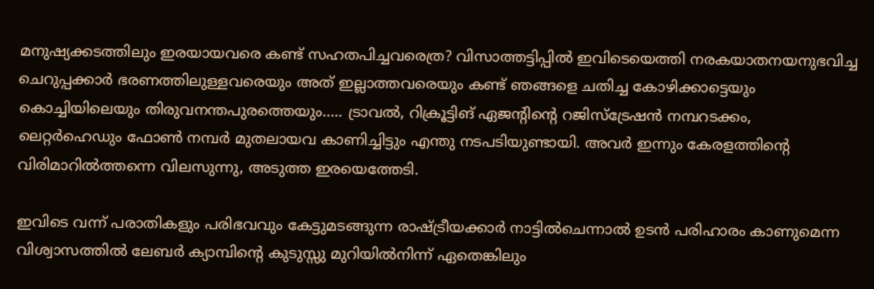മനുഷ്യക്കടത്തിലും ഇരയായവരെ കണ്ട് സഹതപിച്ചവരെത്ര? വിസാത്തട്ടിപ്പില്‍ ഇവിടെയെത്തി നരകയാതനയനുഭവിച്ച ചെറുപ്പക്കാര്‍ ഭരണത്തിലുള്ളവരെയും അത് ഇല്ലാത്തവരെയും കണ്ട് ഞങ്ങളെ ചതിച്ച കോഴിക്കാട്ടെയും കൊച്ചിയിലെയും തിരുവനന്തപുരത്തെയും….. ട്രാവല്‍, റിക്രൂട്ടിങ് ഏജന്റിന്റെ റജിസ്‌ട്രേഷന്‍ നമ്പറടക്കം, ലെറ്റര്‍ഹെഡും ഫോണ്‍ നമ്പര്‍ മുതലായവ കാണിച്ചിട്ടും എന്തു നടപടിയുണ്ടായി. അവര്‍ ഇന്നും കേരളത്തിന്റെ വിരിമാറില്‍ത്തന്നെ വിലസുന്നു, അടുത്ത ഇരയെത്തേടി.

ഇവിടെ വന്ന് പരാതികളും പരിഭവവും കേട്ടുമടങ്ങുന്ന രാഷ്ട്രീയക്കാര്‍ നാട്ടില്‍ചെന്നാല്‍ ഉടന്‍ പരിഹാരം കാണുമെന്ന വിശ്വാസത്തില്‍ ലേബര്‍ ക്യാമ്പിന്റെ കുടുസ്സു മുറിയില്‍നിന്ന് ഏതെങ്കിലും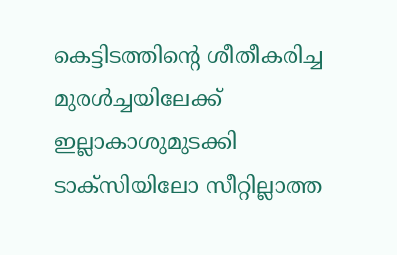കെട്ടിടത്തിന്റെ ശീതീകരിച്ച മുരള്‍ച്ചയിലേക്ക് ഇല്ലാകാശുമുടക്കി ടാക്‌സിയിലോ സീറ്റില്ലാത്ത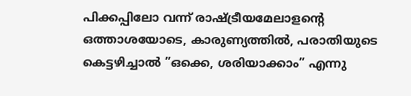പിക്കപ്പിലോ വന്ന് രാഷ്ട്രീയമേലാളന്റെ ഒത്താശയോടെ, കാരുണ്യത്തില്‍, പരാതിയുടെ കെട്ടഴിച്ചാല്‍ ”ഒക്കെ, ശരിയാക്കാം” എന്നു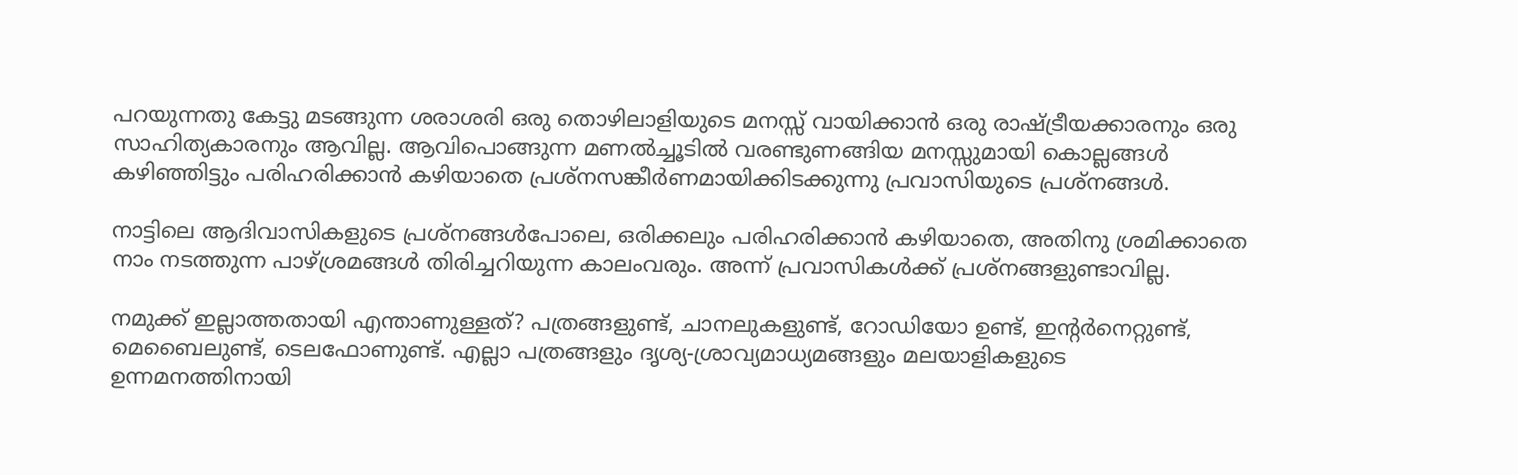പറയുന്നതു കേട്ടു മടങ്ങുന്ന ശരാശരി ഒരു തൊഴിലാളിയുടെ മനസ്സ് വായിക്കാന്‍ ഒരു രാഷ്ട്രീയക്കാരനും ഒരു സാഹിത്യകാരനും ആവില്ല. ആവിപൊങ്ങുന്ന മണല്‍ച്ചൂടില്‍ വരണ്ടുണങ്ങിയ മനസ്സുമായി കൊല്ലങ്ങള്‍ കഴിഞ്ഞിട്ടും പരിഹരിക്കാന്‍ കഴിയാതെ പ്രശ്‌നസങ്കീര്‍ണമായിക്കിടക്കുന്നു പ്രവാസിയുടെ പ്രശ്‌നങ്ങള്‍.

നാട്ടിലെ ആദിവാസികളുടെ പ്രശ്‌നങ്ങള്‍പോലെ, ഒരിക്കലും പരിഹരിക്കാന്‍ കഴിയാതെ, അതിനു ശ്രമിക്കാതെ നാം നടത്തുന്ന പാഴ്ശ്രമങ്ങള്‍ തിരിച്ചറിയുന്ന കാലംവരും. അന്ന് പ്രവാസികള്‍ക്ക് പ്രശ്‌നങ്ങളുണ്ടാവില്ല.

നമുക്ക് ഇല്ലാത്തതായി എന്താണുള്ളത്? പത്രങ്ങളുണ്ട്, ചാനലുകളുണ്ട്, റോഡിയോ ഉണ്ട്, ഇന്റര്‍നെറ്റുണ്ട്, മെബൈലുണ്ട്, ടെലഫോണുണ്ട്. എല്ലാ പത്രങ്ങളും ദൃശ്യ-ശ്രാവ്യമാധ്യമങ്ങളും മലയാളികളുടെ ഉന്നമനത്തിനായി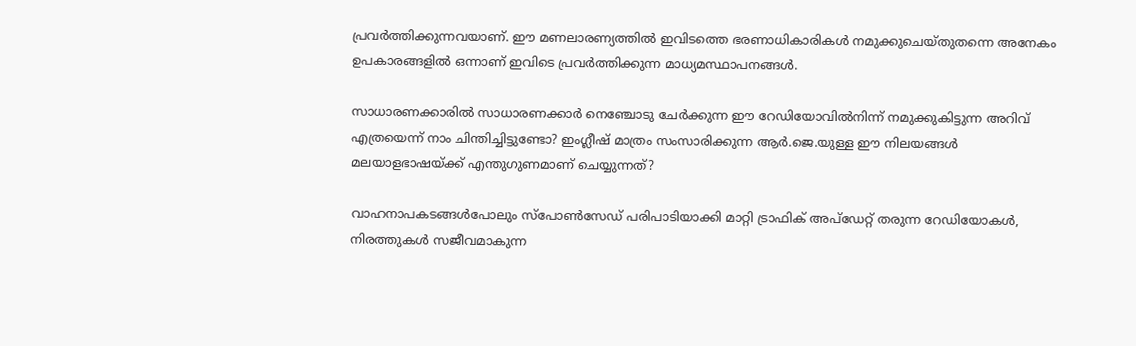പ്രവര്‍ത്തിക്കുന്നവയാണ്. ഈ മണലാരണ്യത്തില്‍ ഇവിടത്തെ ഭരണാധികാരികള്‍ നമുക്കുചെയ്തുതന്നെ അനേകം ഉപകാരങ്ങളില്‍ ഒന്നാണ് ഇവിടെ പ്രവര്‍ത്തിക്കുന്ന മാധ്യമസ്ഥാപനങ്ങള്‍.

സാധാരണക്കാരില്‍ സാധാരണക്കാര്‍ നെഞ്ചോടു ചേര്‍ക്കുന്ന ഈ റേഡിയോവില്‍നിന്ന് നമുക്കുകിട്ടുന്ന അറിവ് എത്രയെന്ന് നാം ചിന്തിച്ചിട്ടുണ്ടോ? ഇംഗ്ലീഷ് മാത്രം സംസാരിക്കുന്ന ആര്‍.ജെ.യുള്ള ഈ നിലയങ്ങള്‍ മലയാളഭാഷയ്ക്ക് എന്തുഗുണമാണ് ചെയ്യുന്നത്?

വാഹനാപകടങ്ങള്‍പോലും സ്‌പോണ്‍സേഡ് പരിപാടിയാക്കി മാറ്റി ട്രാഫിക് അപ്‌ഡേറ്റ് തരുന്ന റേഡിയോകള്‍, നിരത്തുകള്‍ സജീവമാകുന്ന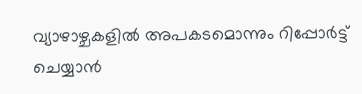വ്യാഴാഴ്ചകളില്‍ അപകടമൊന്നും റിപ്പോര്‍ട്ട് ചെയ്യാന്‍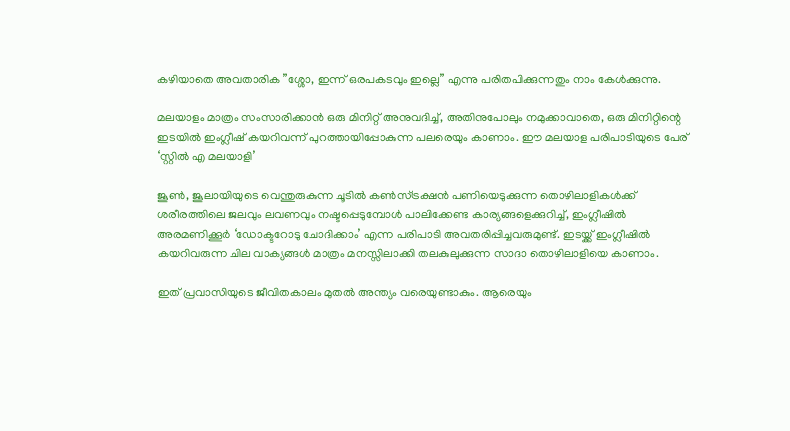കഴിയാതെ അവതാരിക ”ശ്ശോ, ഇന്ന് ഒരപകടവും ഇല്ലെ” എന്നു പരിതപിക്കുന്നതും നാം കേള്‍ക്കുന്നു.

മലയാളം മാത്രം സംസാരിക്കാന്‍ ഒരു മിനിറ്റ് അനുവദിച്ച്, അതിനുപോലും നമുക്കാവാതെ, ഒരു മിനിറ്റിന്റെ ഇടയില്‍ ഇംഗ്ലീഷ് കയറിവന്ന് പുറത്തായിപ്പോകുന്ന പലരെയും കാണാം. ഈ മലയാള പരിപാടിയുടെ പേര് ‘സ്റ്റില്‍ എ മലയാളി’

ജൂണ്‍, ജൂലായിയുടെ വെന്തുരുകുന്ന ചൂടില്‍ കണ്‍സ്ട്രക്ഷന്‍ പണിയെടുക്കുന്ന തൊഴിലാളികള്‍ക്ക് ശരീരത്തിലെ ജലവും ലവണവും നഷ്ടപ്പെടുമ്പോള്‍ പാലിക്കേണ്ട കാര്യങ്ങളെക്കുറിച്ച്, ഇംഗ്ലീഷില്‍ അരമണിക്കൂര്‍ ‘ഡോക്ടറോടു ചോദിക്കാം’ എന്ന പരിപാടി അവതരിപ്പിച്ചവരുമുണ്ട്. ഇടയ്ക്ക് ഇംഗ്ലീഷില്‍ കയറിവരുന്ന ചില വാക്യങ്ങള്‍ മാത്രം മനസ്സിലാക്കി തലകുലുക്കുന്ന സാദാ തൊഴിലാളിയെ കാണാം.

ഇത് പ്രവാസിയുടെ ജീവിതകാലം മുതല്‍ അന്ത്യം വരെയുണ്ടാകും. ആരെയും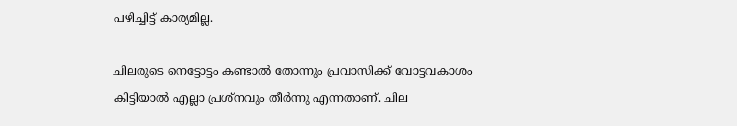പഴിച്ചിട്ട് കാര്യമില്ല.

ചിലരുടെ നെട്ടോട്ടം കണ്ടാല്‍ തോന്നും പ്രവാസിക്ക് വോട്ടവകാശം കിട്ടിയാല്‍ എല്ലാ പ്രശ്‌നവും തീര്‍ന്നു എന്നതാണ്. ചില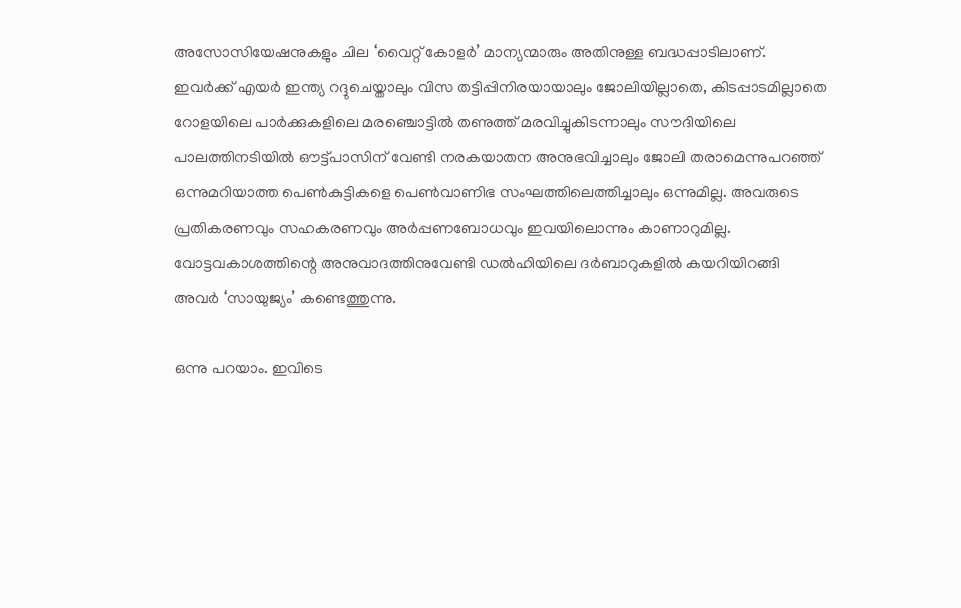അസോസിയേഷനുകളും ചില ‘വൈറ്റ് കോളര്‍’ മാന്യന്മാരും അതിനുള്ള ബദ്ധപ്പാടിലാണ്. ഇവര്‍ക്ക് എയര്‍ ഇന്ത്യ റദ്ദുചെയ്താലും വിസ തട്ടിപ്പിനിരയായാലും ജോലിയില്ലാതെ, കിടപ്പാടമില്ലാതെ റോളയിലെ പാര്‍ക്കുകളിലെ മരഞ്ചൊട്ടില്‍ തണുത്ത് മരവിച്ചുകിടന്നാലും സൗദിയിലെ പാലത്തിനടിയില്‍ ഔട്ട്പാസിന് വേണ്ടി നരകയാതന അനുഭവിച്ചാലും ജോലി തരാമെന്നുപറഞ്ഞ് ഒന്നുമറിയാത്ത പെണ്‍കുട്ടികളെ പെണ്‍വാണിഭ സംഘത്തിലെത്തിച്ചാലും ഒന്നുമില്ല. അവരുടെ പ്രതികരണവും സഹകരണവും അര്‍പ്പണബോധവും ഇവയിലൊന്നും കാണാറുമില്ല. വോട്ടവകാശത്തിന്റെ അനുവാദത്തിനുവേണ്ടി ഡല്‍ഹിയിലെ ദര്‍ബാറുകളില്‍ കയറിയിറങ്ങി അവര്‍ ‘സായുജ്യം’ കണ്ടെത്തുന്നു.

ഒന്നു പറയാം. ഇവിടെ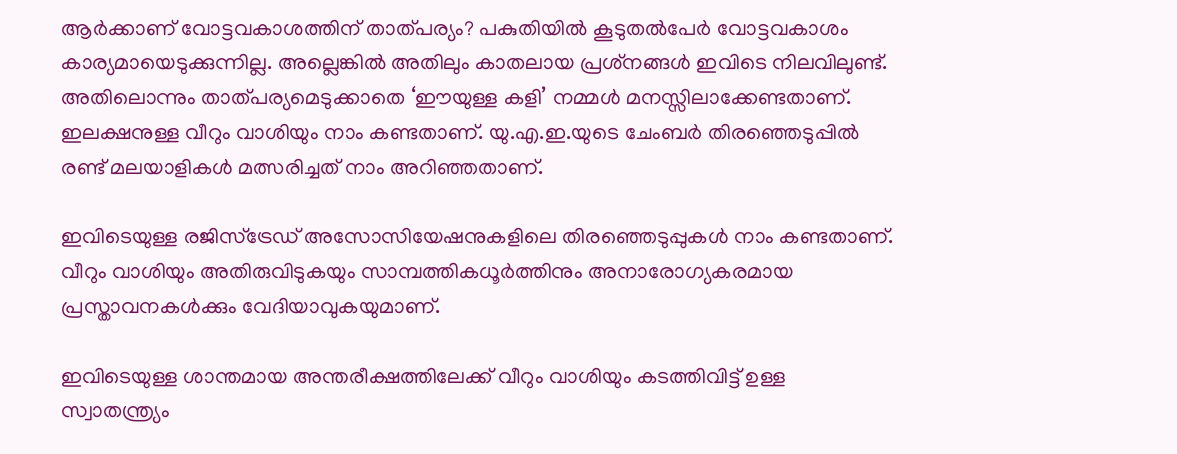ആര്‍ക്കാണ് വോട്ടവകാശത്തിന് താത്പര്യം? പകുതിയില്‍ കൂടുതല്‍പേര്‍ വോട്ടവകാശം കാര്യമായെടുക്കുന്നില്ല. അല്ലെങ്കില്‍ അതിലും കാതലായ പ്രശ്‌നങ്ങള്‍ ഇവിടെ നിലവിലുണ്ട്. അതിലൊന്നും താത്പര്യമെടുക്കാതെ ‘ഈയുള്ള കളി’ നമ്മള്‍ മനസ്സിലാക്കേണ്ടതാണ്. ഇലക്ഷനുള്ള വീറും വാശിയും നാം കണ്ടതാണ്. യു.എ.ഇ.യുടെ ചേംബര്‍ തിരഞ്ഞെടുപ്പില്‍ രണ്ട് മലയാളികള്‍ മത്സരിച്ചത് നാം അറിഞ്ഞതാണ്.

ഇവിടെയുള്ള രജിസ്‌ട്രേഡ് അസോസിയേഷനുകളിലെ തിരഞ്ഞെടുപ്പുകള്‍ നാം കണ്ടതാണ്. വീറും വാശിയും അതിരുവിടുകയും സാമ്പത്തികധൂര്‍ത്തിനും അനാരോഗ്യകരമായ പ്രസ്താവനകള്‍ക്കും വേദിയാവുകയുമാണ്.

ഇവിടെയുള്ള ശാന്തമായ അന്തരീക്ഷത്തിലേക്ക് വീറും വാശിയും കടത്തിവിട്ട് ഉള്ള സ്വാതന്ത്ര്യം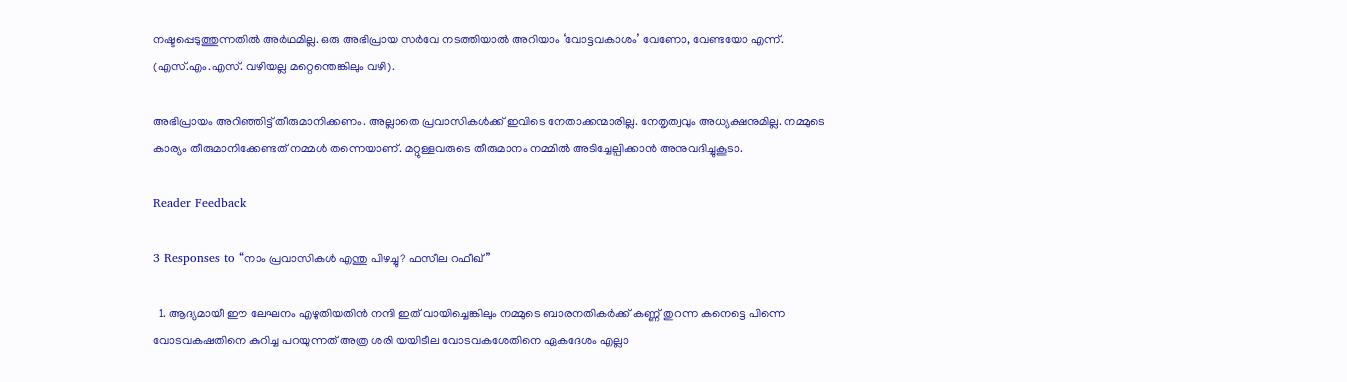നഷ്ടപ്പെടുത്തുന്നതില്‍ അര്‍ഥമില്ല. ഒരു അഭിപ്രായ സര്‍വേ നടത്തിയാല്‍ അറിയാം ‘വോട്ടവകാശം’ വേണോ, വേണ്ടയോ എന്ന്. (എസ്.എം.എസ്. വഴിയല്ല മറ്റെന്തെങ്കിലും വഴി).

അഭിപ്രായം അറിഞ്ഞിട്ട് തീരുമാനിക്കണം. അല്ലാതെ പ്രവാസികള്‍ക്ക് ഇവിടെ നേതാക്കന്മാരില്ല. നേതൃത്വവും അധ്യക്ഷനുമില്ല. നമ്മുടെ കാര്യം തീരുമാനിക്കേണ്ടത് നമ്മള്‍ തന്നെയാണ്. മറ്റുള്ളവരുടെ തീരുമാനം നമ്മില്‍ അടിച്ചേല്പിക്കാന്‍ അനുവദിച്ചുകൂടാ.

Reader Feedback

3 Responses to “നാം പ്രവാസികള്‍ എന്തു പിഴച്ചു? ഫസീല റഫീഖ്‌”

  1. ആദ്യമായീ ഈ ലേഘനം എഴുതിയതിന്‍ നന്ദി ഇത് വായിച്ചെങ്കിലും നമ്മുടെ ബാരനതികര്‍ക്ക് കണ്ണ് തുറന്ന കനെട്ടെ പിന്നെ വോടവകഷതിനെ കുറിച്ച പറയുന്നത് അത്ര ശരി യയിടീല വോടവകശേതിനെ ഏകദേശം എല്ലാ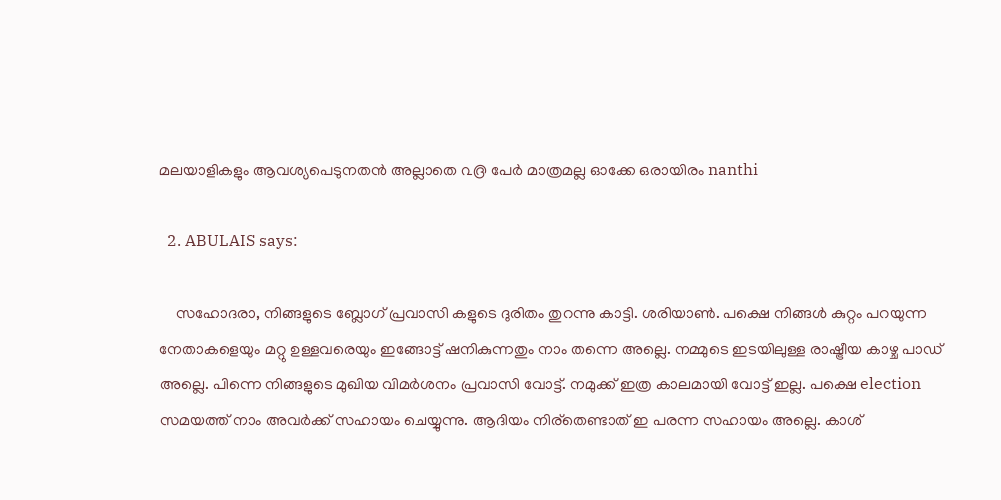മലയാളികളും ആവശ്യപെടുനതന്‍ അല്ലാതെ ൨൫ പേര്‍ മാത്രമല്ല ഓക്കേ ഒരായിരം nanthi

  2. ABULAIS says:

    സഹോദരാ, നിങ്ങളുടെ ബ്ലോഗ്‌ പ്രവാസി കളുടെ ദുരിതം തുറന്നു കാട്ടി. ശരിയാണ്‍. പക്ഷെ നിങ്ങള്‍ കുറ്റം പറയുന്ന നേതാകളെയും മറ്റു ഉള്ളവരെയും ഇങ്ങോട്ട് ഷനികുന്നതും നാം തന്നെ അല്ലെ. നമ്മുടെ ഇടയിലുള്ള രാഷ്ട്രീയ കാഴ്ച പാഡ് അല്ലെ. പിന്നെ നിങ്ങളുടെ മുഖിയ വിമര്‍ശനം പ്രവാസി വോട്ട്. നമുക്ക് ഇത്ര കാലമായി വോട്ട് ഇല്ല. പക്ഷെ election സമയത്ത് നാം അവര്‍ക്ക് സഹായം ചെയ്യുന്നു. ആദിയം നിര്തെണ്ടാത് ഇ പരന്ന സഹായം അല്ലെ. കാശ്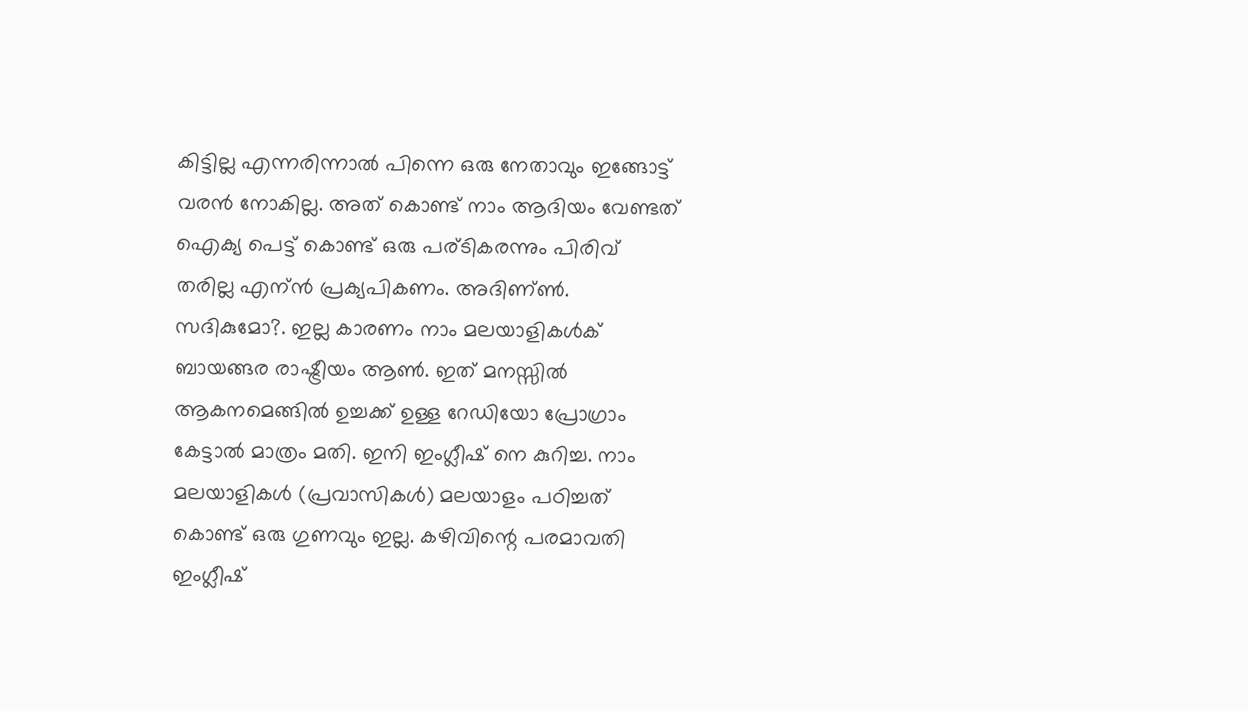കിട്ടില്ല എന്നരിന്നാല്‍ പിന്നെ ഒരു നേതാവും ഇങ്ങോട്ട് വരന്‍ നോകില്ല. അത് കൊണ്ട് നാം ആദിയം വേണ്ടത് ഐക്യ പെട്ട് കൊണ്ട് ഒരു പര്ടികരന്നും പിരിവ് തരില്ല എന്ന്‍ പ്രക്യപികണം. അദിണ്ണ്‍. സദികുമോ?. ഇല്ല കാരണം നാം മലയാളികള്‍ക് ബായങ്ങര രാഷ്ട്രീയം ആണ്‍. ഇത് മനസ്സില്‍ ആകനമെങ്ങില്‍ ഉച്ചക്ക് ഉള്ള റേഡിയോ പ്രോഗ്രാം കേട്ടാല്‍ മാത്രം മതി. ഇനി ഇംഗ്ലീഷ് നെ കുറിച്ച. നാം മലയാളികള്‍ (പ്രവാസികള്‍) മലയാളം പഠിച്ചത് കൊണ്ട് ഒരു ഗുണവും ഇല്ല. കഴിവിന്റെ പരമാവതി ഇംഗ്ലീഷ്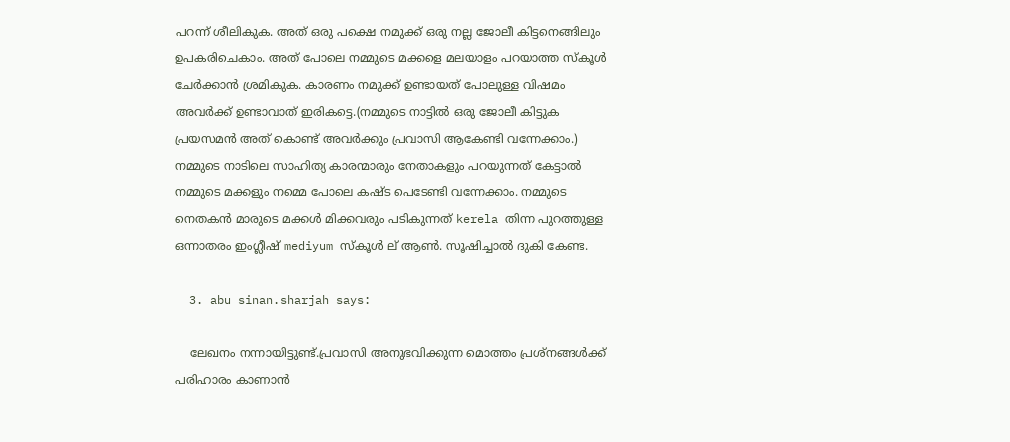പറന്ന്‍ ശീലികുക. അത് ഒരു പക്ഷെ നമുക്ക് ഒരു നല്ല ജോലീ കിട്ടനെങ്ങിലും ഉപകരിചെകാം. അത് പോലെ നമ്മുടെ മക്കളെ മലയാളം പറയാത്ത സ്കൂള്‍ ചേര്‍ക്കാന്‍ ശ്രമികുക. കാരണം നമുക്ക് ഉണ്ടായത് പോലുള്ള വിഷമം അവര്‍ക്ക് ഉണ്ടാവാത് ഇരികട്ടെ.(നമ്മുടെ നാട്ടില്‍ ഒരു ജോലീ കിട്ടുക പ്രയസമന്‍ അത് കൊണ്ട് അവര്‍ക്കും പ്രവാസി ആകേണ്ടി വന്നേക്കാം.) നമ്മുടെ നാടിലെ സാഹിത്യ കാരന്മാരും നേതാകളും പറയുന്നത് കേട്ടാല്‍ നമ്മുടെ മക്കളും നമ്മെ പോലെ കഷ്ട പെടേണ്ടി വന്നേക്കാം. നമ്മുടെ നെതകന്‍ മാരുടെ മക്കള്‍ മിക്കവരും പടികുന്നത് kerela തിന്ന പുറത്തുള്ള ഒന്നാതരം ഇംഗ്ലീഷ് mediyum സ്കൂള്‍ ല് ആണ്‍. സൂഷിച്ചാല്‍ ദുകി കേണ്ട.

  3. abu sinan.sharjah says:

    ലേഖനം നന്നായിട്ടുണ്ട്.പ്രവാസി അനുഭവിക്കുന്ന മൊത്തം പ്രശ്‌നങ്ങള്‍ക്ക് പരിഹാരം കാണാന്‍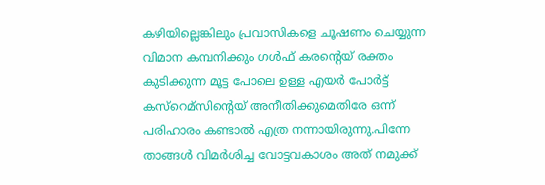കഴിയില്ലെങ്കിലും പ്രവാസികളെ ചൂഷണം ചെയ്യുന്ന വിമാന കമ്പനിക്കും ഗള്‍ഫ്‌ കരന്റെയ് രക്തം കുടിക്കുന്ന മൂട്ട പോലെ ഉള്ള എയര്‍ പോര്‍ട്ട്‌ കസ്റെമ്സിന്റെയ് അനീതിക്കുമെതിരേ ഒന്ന് പരിഹാരം കണ്ടാല്‍ എത്ര നന്നായിരുന്നു.പിന്നേ താങ്ങള്‍ വിമര്‍ശിച്ച വോട്ടവകാശം അത് നമുക്ക്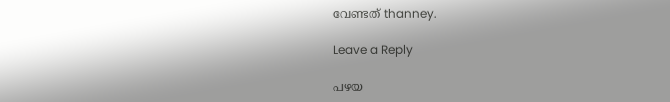വേണ്ടത് thanney.

Leave a Reply

പഴയ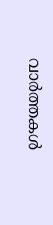വാര്‍ത്തകള്‍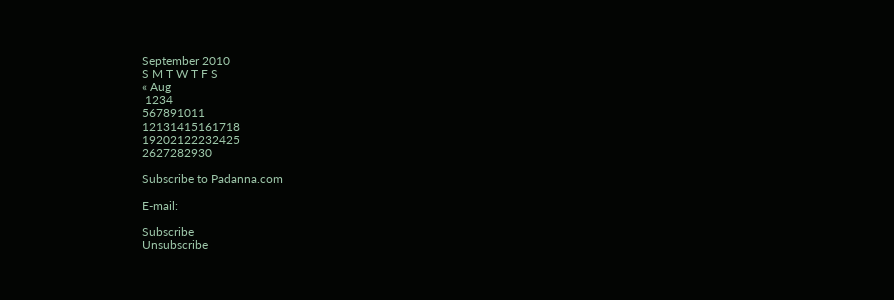September 2010
S M T W T F S
« Aug
 1234
567891011
12131415161718
19202122232425
2627282930

Subscribe to Padanna.com

E-mail:

Subscribe
Unsubscribe